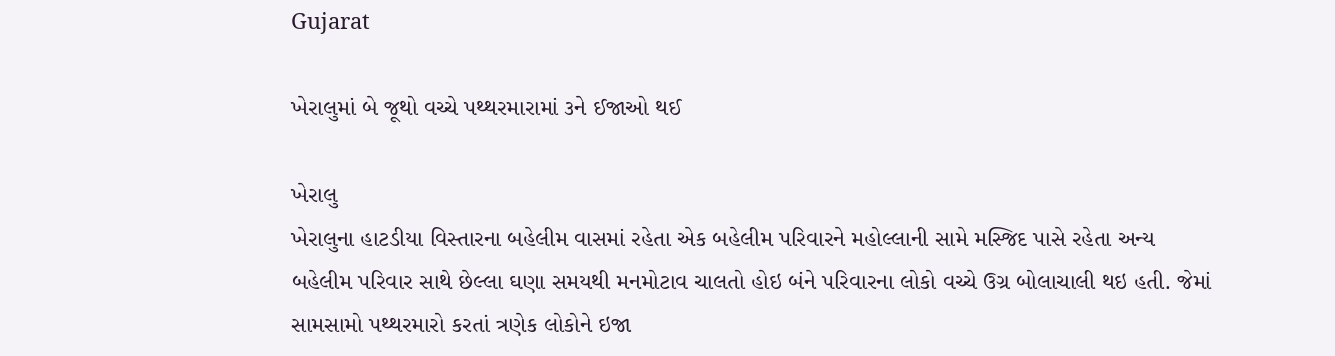Gujarat

ખેરાલુમાં બે જૂથો વચ્ચે પથ્થરમારામાં ૩ને ઈજાઓ થઈ

ખેરાલુ
ખેરાલુના હાટડીયા વિસ્તારના બહેલીમ વાસમાં રહેતા એક બહેલીમ પરિવારને મહોલ્લાની સામે મસ્જિદ પાસે રહેતા અન્ય બહેલીમ પરિવાર સાથે છેલ્લા ઘણા સમયથી મનમોટાવ ચાલતો હોઇ બંને પરિવારના લોકો વચ્ચે ઉગ્ર બોલાચાલી થઇ હતી. જેમાં સામસામો પથ્થરમારો કરતાં ત્રણેક લોકોને ઇજા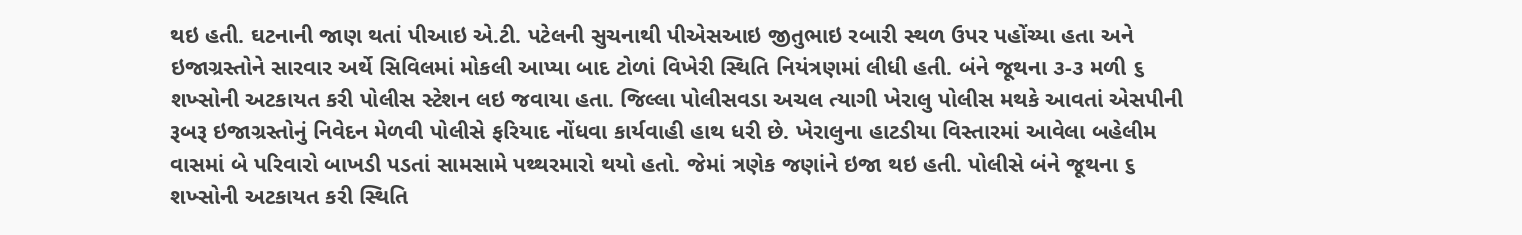થઇ હતી. ઘટનાની જાણ થતાં પીઆઇ એ.ટી. પટેલની સુચનાથી પીએસઆઇ જીતુભાઇ રબારી સ્થળ ઉપર પહોંચ્યા હતા અને ઇજાગ્રસ્તોને સારવાર અર્થે સિવિલમાં મોકલી આપ્યા બાદ ટોળાં વિખેરી સ્થિતિ નિયંત્રણમાં લીધી હતી. બંને જૂથના ૩-૩ મળી ૬ શખ્સોની અટકાયત કરી પોલીસ સ્ટેશન લઇ જવાયા હતા. જિલ્લા પોલીસવડા અચલ ત્યાગી ખેરાલુ પોલીસ મથકે આવતાં એસપીની રૂબરૂ ઇજાગ્રસ્તોનું નિવેદન મેળવી પોલીસે ફરિયાદ નોંધવા કાર્યવાહી હાથ ધરી છે. ખેરાલુના હાટડીયા વિસ્તારમાં આવેલા બહેલીમ વાસમાં બે પરિવારો બાખડી પડતાં સામસામે પથ્થરમારો થયો હતો. જેમાં ત્રણેક જણાંને ઇજા થઇ હતી. પોલીસે બંને જૂથના ૬ શખ્સોની અટકાયત કરી સ્થિતિ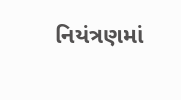નિયંત્રણમાં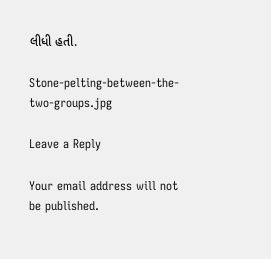લીધી હતી.

Stone-pelting-between-the-two-groups.jpg

Leave a Reply

Your email address will not be published.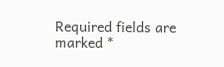Required fields are marked *